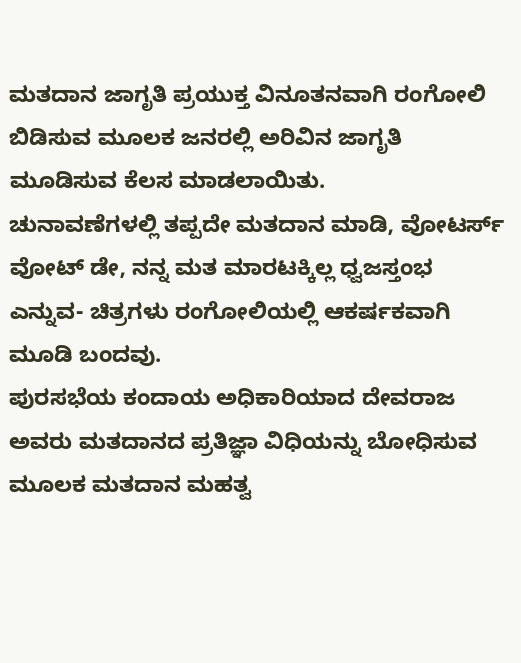ಮತದಾನ ಜಾಗೃತಿ ಪ್ರಯುಕ್ತ ವಿನೂತನವಾಗಿ ರಂಗೋಲಿ ಬಿಡಿಸುವ ಮೂಲಕ ಜನರಲ್ಲಿ ಅರಿವಿನ ಜಾಗೃತಿ ಮೂಡಿಸುವ ಕೆಲಸ ಮಾಡಲಾಯಿತು.
ಚುನಾವಣೆಗಳಲ್ಲಿ ತಪ್ಪದೇ ಮತದಾನ ಮಾಡಿ, ವೋಟರ್ಸ್ ವೋಟ್ ಡೇ, ನನ್ನ ಮತ ಮಾರಟಕ್ಕಿಲ್ಲ ಧ್ವಜಸ್ತಂಭ ಎನ್ನುವ- ಚಿತ್ರಗಳು ರಂಗೋಲಿಯಲ್ಲಿ ಆಕರ್ಷಕವಾಗಿ ಮೂಡಿ ಬಂದವು.
ಪುರಸಭೆಯ ಕಂದಾಯ ಅಧಿಕಾರಿಯಾದ ದೇವರಾಜ ಅವರು ಮತದಾನದ ಪ್ರತಿಜ್ಞಾ ವಿಧಿಯನ್ನು ಬೋಧಿಸುವ ಮೂಲಕ ಮತದಾನ ಮಹತ್ವ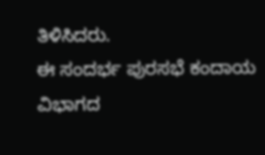ತಿಳಿಸಿದರು.
ಈ ಸಂದರ್ಭ ಪುರಸಭೆ ಕಂದಾಯ ವಿಭಾಗದ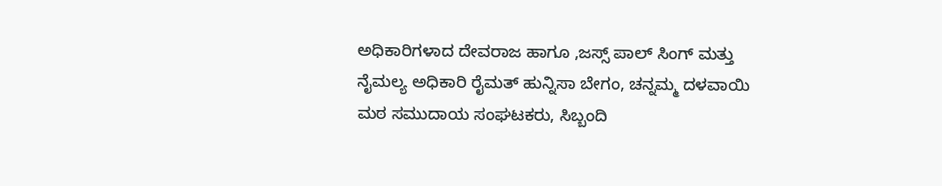ಅಧಿಕಾರಿಗಳಾದ ದೇವರಾಜ ಹಾಗೂ ,ಜಸ್ಸ್ ಪಾಲ್ ಸಿಂಗ್ ಮತ್ತು ನೈಮಲ್ಯ ಅಧಿಕಾರಿ ರೈಮತ್ ಹುನ್ನಿಸಾ ಬೇಗಂ, ಚನ್ನಮ್ಮ ದಳವಾಯಿ ಮಠ ಸಮುದಾಯ ಸಂಘಟಕರು, ಸಿಬ್ಬಂದಿ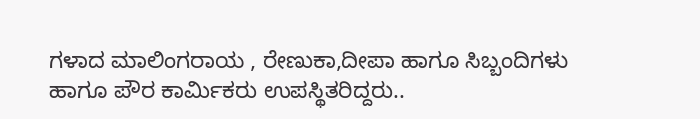ಗಳಾದ ಮಾಲಿಂಗರಾಯ , ರೇಣುಕಾ,ದೀಪಾ ಹಾಗೂ ಸಿಬ್ಬಂದಿಗಳು ಹಾಗೂ ಪೌರ ಕಾರ್ಮಿಕರು ಉಪಸ್ಥಿತರಿದ್ದರು..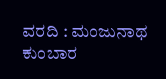ವರದಿ : ಮಂಜುನಾಥ ಕುಂಬಾರ